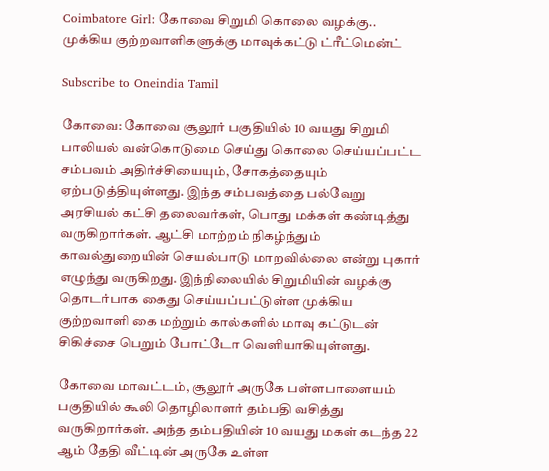Coimbatore Girl: கோவை சிறுமி கொலை வழக்கு.. முக்கிய குற்றவாளிகளுக்கு மாவுக்கட்டு ட்ரீட்மென்ட்

Subscribe to Oneindia Tamil

கோவை: கோவை சூலூர் பகுதியில் 10 வயது சிறுமி பாலியல் வன்கொடுமை செய்து கொலை செய்யப்பட்ட சம்பவம் அதிர்ச்சியையும், சோகத்தையும் ஏற்படுத்தியுள்ளது. இந்த சம்பவத்தை பல்வேறு அரசியல் கட்சி தலைவர்கள், பொது மக்கள் கண்டித்து வருகிறார்கள். ஆட்சி மாற்றம் நிகழ்ந்தும் காவல்துறையின் செயல்பாடு மாறவில்லை என்று புகார் எழுந்து வருகிறது. இந்நிலையில் சிறுமியின் வழக்கு தொடர்பாக கைது செய்யப்பட்டுள்ள முக்கிய குற்றவாளி கை மற்றும் கால்களில் மாவு கட்டுடன் சிகிச்சை பெறும் போட்டோ வெளியாகியுள்ளது.

கோவை மாவட்டம், சூலூர் அருகே பள்ளபாளையம் பகுதியில் கூலி தொழிலாளர் தம்பதி வசித்து வருகிறார்கள். அந்த தம்பதியின் 10 வயது மகள் கடந்த 22 ஆம் தேதி வீட்டின் அருகே உள்ள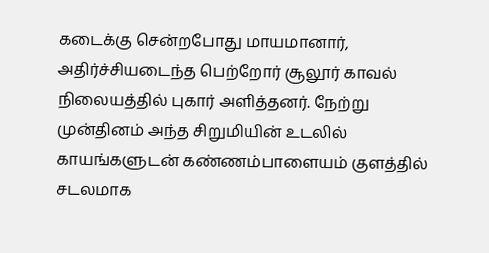கடைக்கு சென்றபோது மாயமானார், அதிர்ச்சியடைந்த பெற்றோர் சூலூர் காவல் நிலையத்தில் புகார் அளித்தனர். நேற்று முன்தினம் அந்த சிறுமியின் உடலில் காயங்களுடன் கண்ணம்பாளையம் குளத்தில் சடலமாக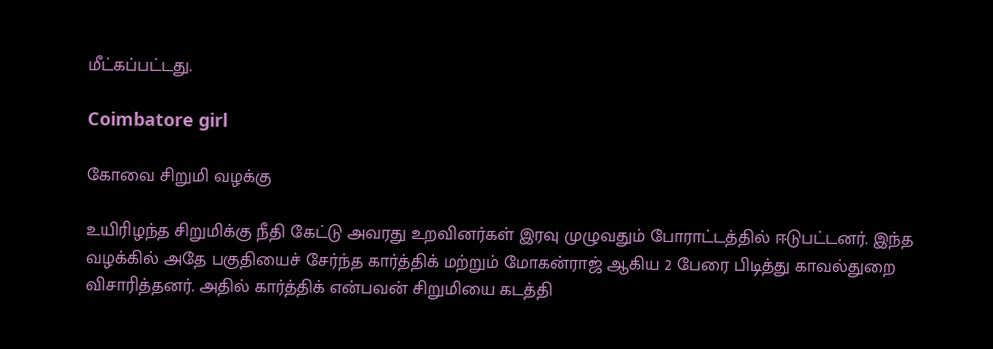மீட்கப்பட்டது.

Coimbatore girl

கோவை சிறுமி வழக்கு

உயிரிழந்த சிறுமிக்கு நீதி கேட்டு அவரது உறவினர்கள் இரவு முழுவதும் போராட்டத்தில் ஈடுபட்டனர். இந்த வழக்கில் அதே பகுதியைச் சேர்ந்த கார்த்திக் மற்றும் மோகன்ராஜ் ஆகிய 2 பேரை பிடித்து காவல்துறை விசாரித்தனர். அதில் கார்த்திக் என்பவன் சிறுமியை கடத்தி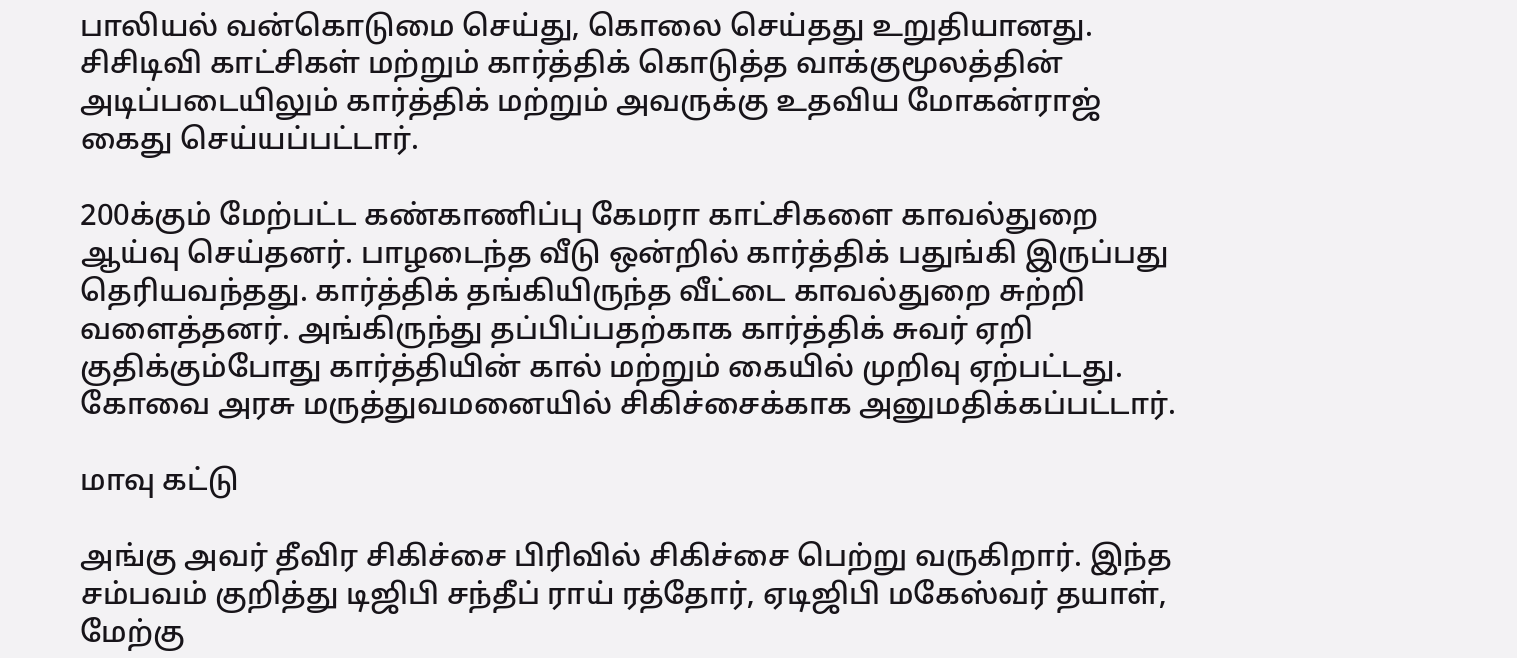பாலியல் வன்கொடுமை செய்து, கொலை செய்தது உறுதியானது. சிசிடிவி காட்சிகள் மற்றும் கார்த்திக் கொடுத்த வாக்குமூலத்தின் அடிப்படையிலும் கார்த்திக் மற்றும் அவருக்கு உதவிய மோகன்ராஜ் கைது செய்யப்பட்டார்.

200க்கும் மேற்பட்ட கண்காணிப்பு கேமரா காட்சிகளை காவல்துறை ஆய்வு செய்தனர். பாழடைந்த வீடு ஒன்றில் கார்த்திக் பதுங்கி இருப்பது தெரியவந்தது. கார்த்திக் தங்கியிருந்த வீட்டை காவல்துறை சுற்றி வளைத்தனர். அங்கிருந்து தப்பிப்பதற்காக கார்த்திக் சுவர் ஏறி குதிக்கும்போது கார்த்தியின் கால் மற்றும் கையில் முறிவு ஏற்பட்டது. கோவை அரசு மருத்துவமனையில் சிகிச்சைக்காக அனுமதிக்கப்பட்டார்.

மாவு கட்டு

அங்கு அவர் தீவிர சிகிச்சை பிரிவில் சிகிச்சை பெற்று வருகிறார். இந்த சம்பவம் குறித்து டிஜிபி சந்தீப் ராய் ரத்தோர், ஏடிஜிபி மகேஸ்வர் தயாள், மேற்கு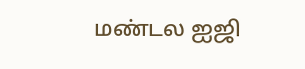மண்டல ஐஜி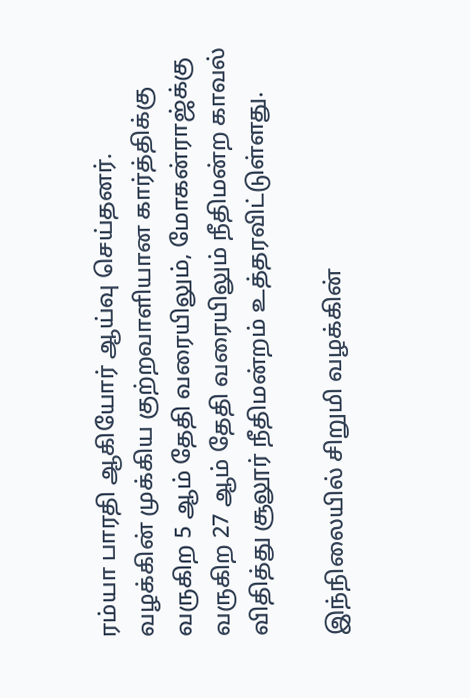ரம்யா பாரதி ஆகியோர் ஆய்வு செய்தனர். வழக்கின் முக்கிய குற்றவாளியான கார்த்திக்கு வருகிற 5 ஆம் தேதி வரையிலும், மோகன்ராஜ்க்கு வருகிற 27 ஆம் தேதி வரையிலும் நீதிமன்ற காவல் விதித்து சூலூர் நீதிமன்றம் உத்தரவிட்டுள்ளது.

இந்நிலையில் சிறுமி வழக்கின்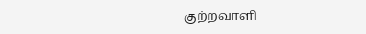குற்றவாளி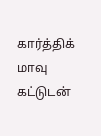கார்த்திக் மாவு கட்டுடன்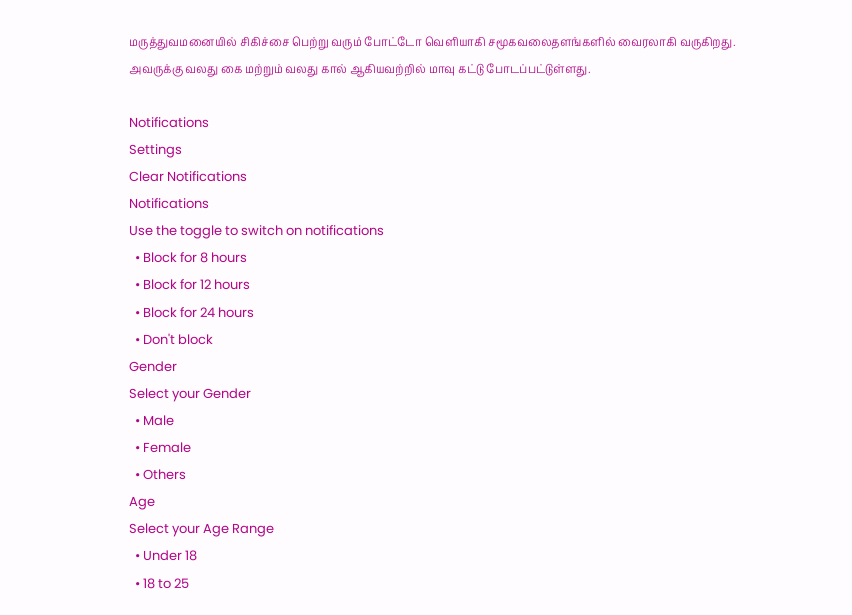மருத்துவமனையில் சிகிச்சை பெற்று வரும் போட்டோ வெளியாகி சமூகவலைதளங்களில் வைரலாகி வருகிறது. அவருக்கு வலது கை மற்றும் வலது கால் ஆகியவற்றில் மாவு கட்டு போடப்பட்டுள்ளது.

Notifications
Settings
Clear Notifications
Notifications
Use the toggle to switch on notifications
  • Block for 8 hours
  • Block for 12 hours
  • Block for 24 hours
  • Don't block
Gender
Select your Gender
  • Male
  • Female
  • Others
Age
Select your Age Range
  • Under 18
  • 18 to 25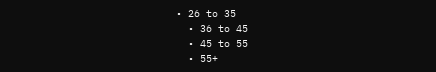• 26 to 35
  • 36 to 45
  • 45 to 55
  • 55+